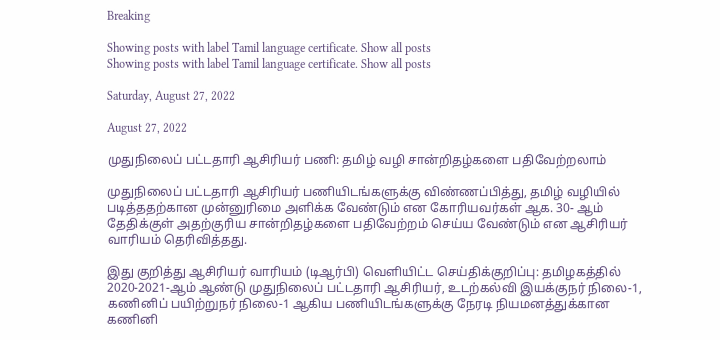Breaking

Showing posts with label Tamil language certificate. Show all posts
Showing posts with label Tamil language certificate. Show all posts

Saturday, August 27, 2022

August 27, 2022

முதுநிலைப் பட்டதாரி ஆசிரியர் பணி: தமிழ் வழி சான்றிதழ்களை பதிவேற்றலாம்

முதுநிலைப் பட்டதாரி ஆசிரியர் பணியிடங்களுக்கு விண்ணப்பித்து, தமிழ் வழியில் படித்ததற்கான முன்னுரிமை அளிக்க வேண்டும் என கோரியவர்கள் ஆக. 30- ஆம் தேதிக்குள் அதற்குரிய சான்றிதழ்களை பதிவேற்றம் செய்ய வேண்டும் என ஆசிரியர் வாரியம் தெரிவித்தது.

இது குறித்து ஆசிரியர் வாரியம் (டிஆர்பி) வெளியிட்ட செய்திக்குறிப்பு: தமிழகத்தில் 2020-2021-ஆம் ஆண்டு முதுநிலைப் பட்டதாரி ஆசிரியர், உடற்கல்வி இயக்குநர் நிலை-1, கணினிப் பயிற்றுநர் நிலை-1 ஆகிய பணியிடங்களுக்கு நேரடி நியமனத்துக்கான கணினி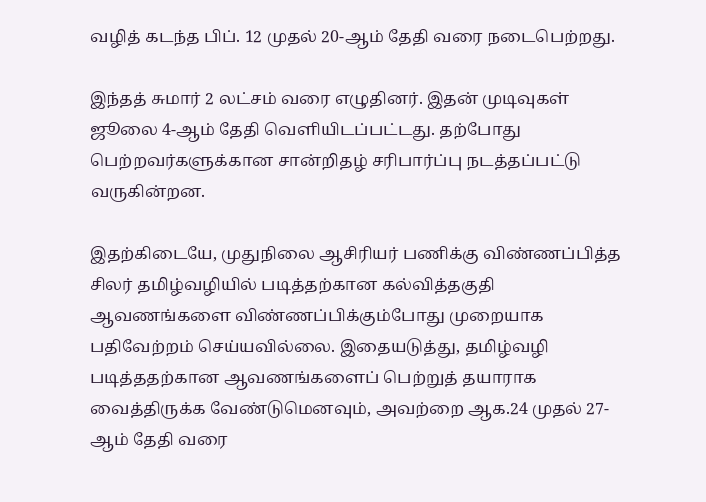வழித் கடந்த பிப். 12 முதல் 20-ஆம் தேதி வரை நடைபெற்றது.

இந்தத் சுமார் 2 லட்சம் வரை எழுதினர். இதன் முடிவுகள் ஜூலை 4-ஆம் தேதி வெளியிடப்பட்டது. தற்போது பெற்றவர்களுக்கான சான்றிதழ் சரிபார்ப்பு நடத்தப்பட்டு வருகின்றன.

இதற்கிடையே, முதுநிலை ஆசிரியர் பணிக்கு விண்ணப்பித்த சிலர் தமிழ்வழியில் படித்தற்கான கல்வித்தகுதி ஆவணங்களை விண்ணப்பிக்கும்போது முறையாக பதிவேற்றம் செய்யவில்லை. இதையடுத்து, தமிழ்வழி படித்ததற்கான ஆவணங்களைப் பெற்றுத் தயாராக வைத்திருக்க வேண்டுமெனவும், அவற்றை ஆக.24 முதல் 27-ஆம் தேதி வரை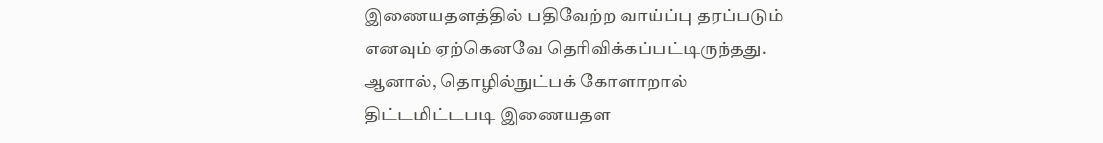இணையதளத்தில் பதிவேற்ற வாய்ப்பு தரப்படும் எனவும் ஏற்கெனவே தெரிவிக்கப்பட்டிருந்தது. ஆனால், தொழில்நுட்பக் கோளாறால் திட்டமிட்டபடி இணையதள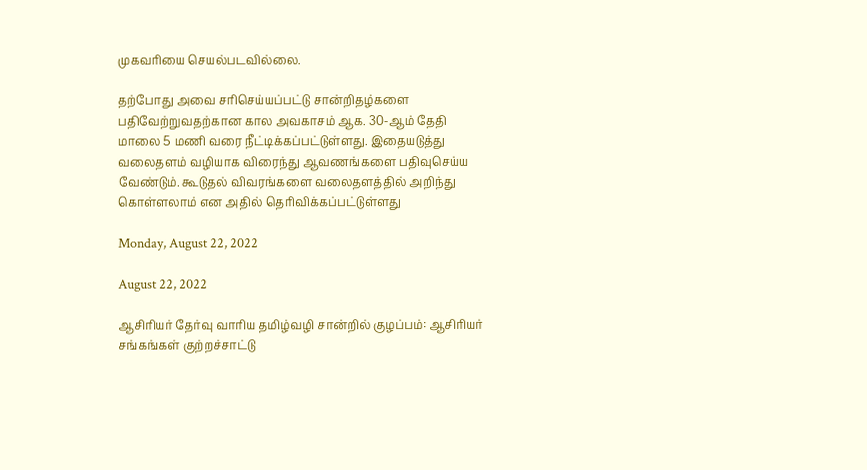முகவரியை செயல்படவில்லை.

தற்போது அவை சரிசெய்யப்பட்டு சான்றிதழ்களை பதிவேற்றுவதற்கான கால அவகாசம் ஆக. 30-ஆம் தேதி மாலை 5 மணி வரை நீட்டிக்கப்பட்டுள்ளது. இதையடுத்து வலைதளம் வழியாக விரைந்து ஆவணங்களை பதிவுசெய்ய வேண்டும். கூடுதல் விவரங்களை வலைதளத்தில் அறிந்து கொள்ளலாம் என அதில் தெரிவிக்கப்பட்டுள்ளது

Monday, August 22, 2022

August 22, 2022

ஆசிரியர் தேர்வு வாரிய தமிழ்வழி சான்றில் குழப்பம்: ஆசிரியர் சங்கங்கள் குற்றச்சாட்டு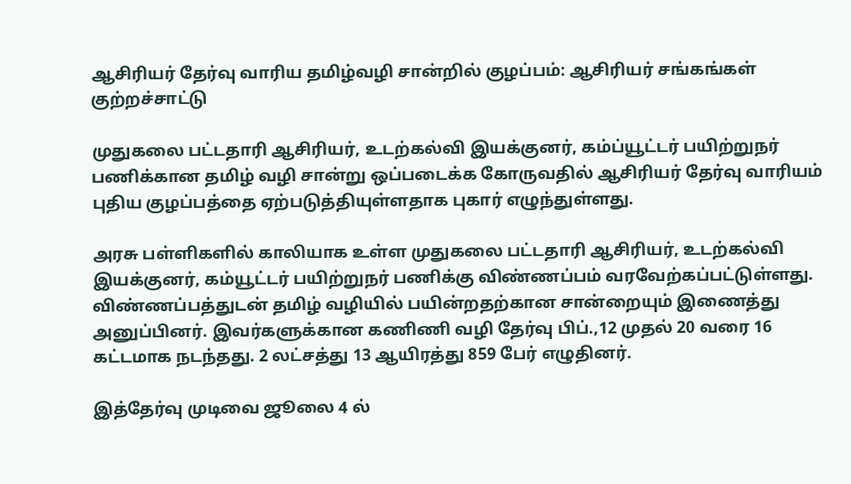ஆசிரியர் தேர்வு வாரிய தமிழ்வழி சான்றில் குழப்பம்: ஆசிரியர் சங்கங்கள் குற்றச்சாட்டு

முதுகலை பட்டதாரி ஆசிரியர், உடற்கல்வி இயக்குனர், கம்ப்யூட்டர் பயிற்றுநர் பணிக்கான தமிழ் வழி சான்று ஒப்படைக்க கோருவதில் ஆசிரியர் தேர்வு வாரியம் புதிய குழப்பத்தை ஏற்படுத்தியுள்ளதாக புகார் எழுந்துள்ளது.

அரசு பள்ளிகளில் காலியாக உள்ள முதுகலை பட்டதாரி ஆசிரியர், உடற்கல்வி இயக்குனர், கம்யூட்டர் பயிற்றுநர் பணிக்கு விண்ணப்பம் வரவேற்கப்பட்டுள்ளது. விண்ணப்பத்துடன் தமிழ் வழியில் பயின்றதற்கான சான்றையும் இணைத்து அனுப்பினர். இவர்களுக்கான கணிணி வழி தேர்வு பிப்.,12 முதல் 20 வரை 16 கட்டமாக நடந்தது. 2 லட்சத்து 13 ஆயிரத்து 859 பேர் எழுதினர்.

இத்தேர்வு முடிவை ஜூலை 4 ல்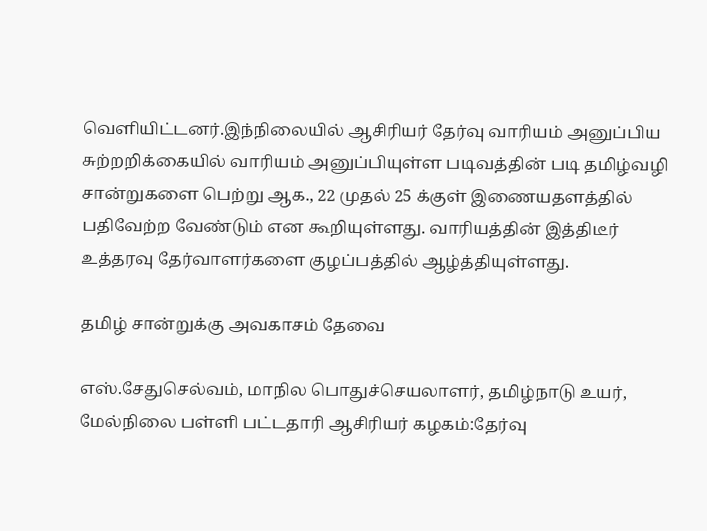வெளியிட்டனர்.இந்நிலையில் ஆசிரியர் தேர்வு வாரியம் அனுப்பிய சுற்றறிக்கையில் வாரியம் அனுப்பியுள்ள படிவத்தின் படி தமிழ்வழி சான்றுகளை பெற்று ஆக., 22 முதல் 25 க்குள் இணையதளத்தில் பதிவேற்ற வேண்டும் என கூறியுள்ளது. வாரியத்தின் இத்திடீர் உத்தரவு தேர்வாளர்களை குழப்பத்தில் ஆழ்த்தியுள்ளது.

தமிழ் சான்றுக்கு அவகாசம் தேவை

எஸ்.சேதுசெல்வம், மாநில பொதுச்செயலாளர், தமிழ்நாடு உயர், மேல்நிலை பள்ளி பட்டதாரி ஆசிரியர் கழகம்:தேர்வு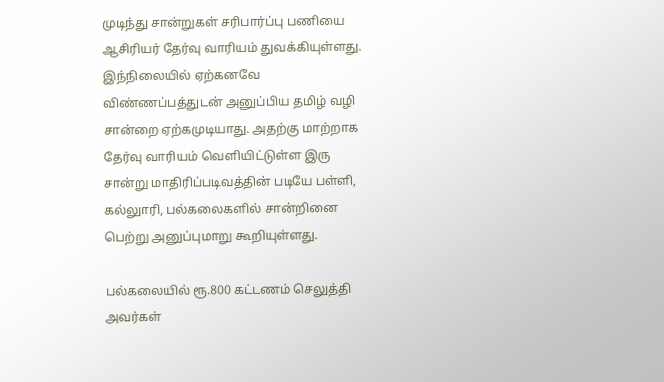முடிந்து சான்றுகள் சரிபார்ப்பு பணியை ஆசிரியர் தேர்வு வாரியம் துவக்கியுள்ளது. இந்நிலையில் ஏற்கனவே விண்ணப்பத்துடன் அனுப்பிய தமிழ் வழி சான்றை ஏற்கமுடியாது. அதற்கு மாற்றாக தேர்வு வாரியம் வெளியிட்டுள்ள இரு சான்று மாதிரிப்படிவத்தின் படியே பள்ளி, கல்லுாரி, பல்கலைகளில் சான்றினை பெற்று அனுப்புமாறு கூறியுள்ளது.

பல்கலையில் ரூ.800 கட்டணம் செலுத்தி அவர்கள்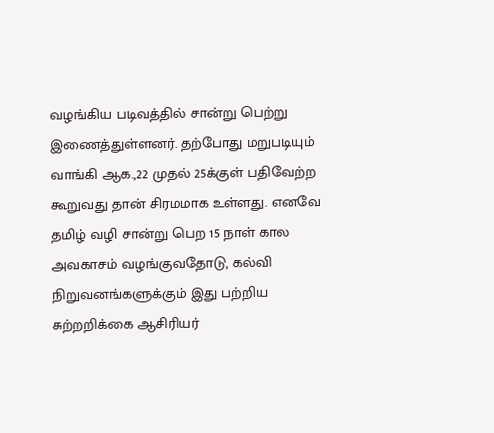வழங்கிய படிவத்தில் சான்று பெற்று இணைத்துள்ளனர். தற்போது மறுபடியும் வாங்கி ஆக.,22 முதல் 25க்குள் பதிவேற்ற கூறுவது தான் சிரமமாக உள்ளது. எனவே தமிழ் வழி சான்று பெற 15 நாள் கால அவகாசம் வழங்குவதோடு, கல்வி நிறுவனங்களுக்கும் இது பற்றிய சுற்றறிக்கை ஆசிரியர்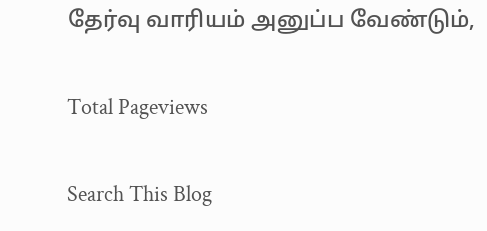தேர்வு வாரியம் அனுப்ப வேண்டும்,

Total Pageviews

Search This Blog